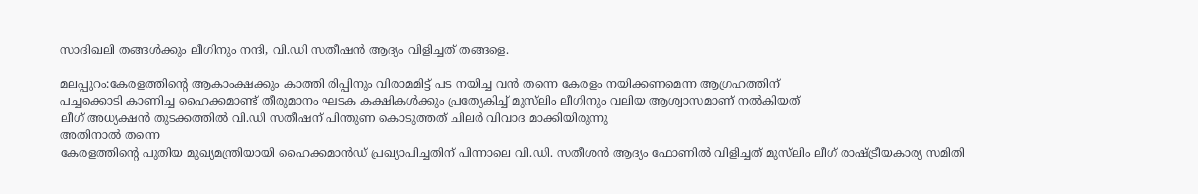സാദിഖലി തങ്ങൾക്കും ലീഗിനും നന്ദി, വി.ഡി സതീഷൻ ആദ്യം വിളിച്ചത് തങ്ങളെ.

മലപ്പുറം:കേരളത്തിൻ്റെ ആകാംക്ഷക്കും കാത്തി രിപ്പിനും വിരാമമിട്ട് പട നയിച്ച വൻ തന്നെ കേരളം നയിക്കണമെന്ന ആഗ്രഹത്തിന്
പച്ചക്കൊടി കാണിച്ച ഹൈക്കമാണ്ട് തീരുമാനം ഘടക കക്ഷികൾക്കും പ്രത്യേകിച്ച് മുസ്‌ലിം ലീഗിനും വലിയ ആശ്വാസമാണ് നൽകിയത്
ലീഗ് അധ്യക്ഷൻ തുടക്കത്തിൽ വി.ഡി സതീഷന് പിന്തുണ കൊടുത്തത് ചിലർ വിവാദ മാക്കിയിരുന്നു
അതിനാൽ തന്നെ
കേരളത്തിന്റെ പുതിയ മുഖ്യമന്ത്രിയായി ഹൈക്കമാൻഡ് പ്രഖ്യാപിച്ചതിന് പിന്നാലെ വി.ഡി. സതീശൻ ആദ്യം ഫോണിൽ വിളിച്ചത് മുസ്‍ലിം ലീഗ് രാഷ്ട്രീയകാര്യ സമിതി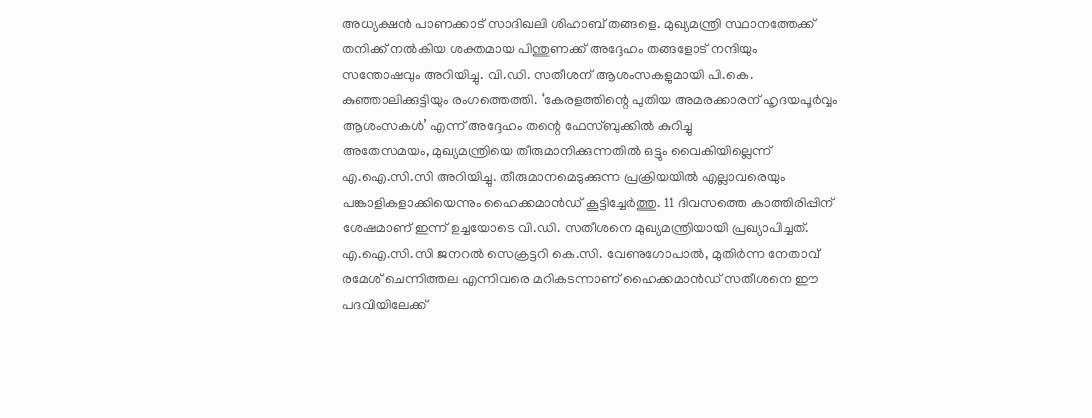അധ്യക്ഷൻ പാണക്കാട് സാദിഖലി ശിഹാബ് തങ്ങളെ. മുഖ്യമന്ത്രി സ്ഥാനത്തേക്ക് തനിക്ക് നൽകിയ ശക്തമായ പിന്തുണക്ക് അദ്ദേഹം തങ്ങളോട് നന്ദിയും സന്തോഷവും അറിയിച്ചു. വി.ഡി. സതീശന് ആശംസകളുമായി പി.കെ. കുഞ്ഞാലിക്കുട്ടിയും രംഗത്തെത്തി. ‘കേരളത്തിന്റെ പുതിയ അമരക്കാരന് ഹൃദയപൂർവ്വം ആശംസകൾ’ എന്ന് അദ്ദേഹം തന്റെ ഫേസ്ബുക്കിൽ കുറിച്ചു
അതേസമയം, മുഖ്യമന്ത്രിയെ തീരുമാനിക്കുന്നതിൽ ഒട്ടും വൈകിയില്ലെന്ന് എ.ഐ.സി.സി അറിയിച്ചു. തീരുമാനമെടുക്കുന്ന പ്രക്രിയയിൽ എല്ലാവരെയും പങ്കാളികളാക്കിയെന്നും ഹൈക്കമാൻഡ് കൂട്ടിച്ചേർത്തു. 11 ദിവസത്തെ കാത്തിരിപ്പിന് ശേഷമാണ് ഇന്ന് ഉച്ചയോടെ വി.ഡി. സതീശനെ മുഖ്യമന്ത്രിയായി പ്രഖ്യാപിച്ചത്. എ.ഐ.സി.സി ജനറൽ സെക്രട്ടറി കെ.സി. വേണുഗോപാൽ, മുതിർന്ന നേതാവ് രമേശ് ചെന്നിത്തല എന്നിവരെ മറികടന്നാണ് ഹൈക്കമാൻഡ് സതീശനെ ഈ പദവിയിലേക്ക്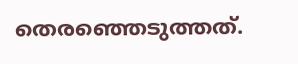തെരഞ്ഞെടുത്തത്.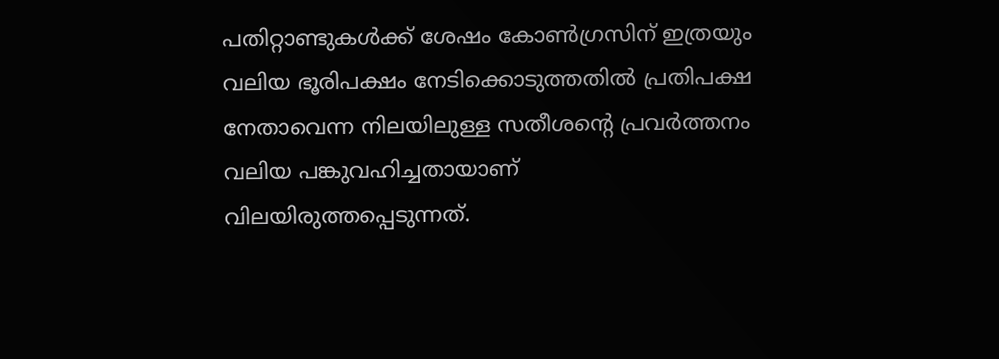പതിറ്റാണ്ടുകൾക്ക് ശേഷം കോൺഗ്രസിന് ഇത്രയും വലിയ ഭൂരിപക്ഷം നേടിക്കൊടുത്തതിൽ പ്രതിപക്ഷ നേതാവെന്ന നിലയിലുള്ള സതീശന്റെ പ്രവർത്തനം വലിയ പങ്കുവഹിച്ചതായാണ് വിലയിരുത്തപ്പെടുന്നത്.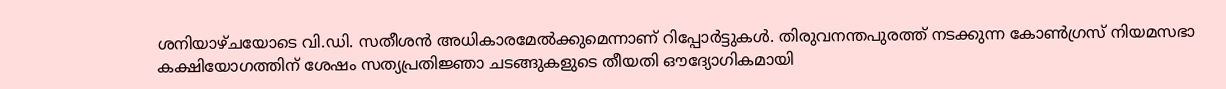ശനിയാഴ്ചയോടെ വി.ഡി. സതീശൻ അധികാരമേൽക്കുമെന്നാണ് റിപ്പോർട്ടുകൾ. തിരുവനന്തപുരത്ത് നടക്കുന്ന കോൺഗ്രസ് നിയമസഭാ കക്ഷിയോഗത്തിന് ശേഷം സത്യപ്രതിജ്ഞാ ചടങ്ങുകളുടെ തീയതി ഔദ്യോഗികമായി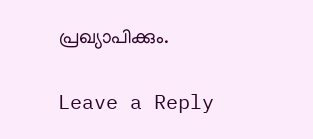പ്രഖ്യാപിക്കും.

Leave a Reply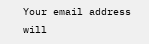Your email address will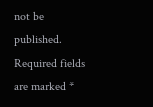not be published. Required fields are marked *